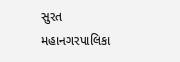સુરત મહાનગરપાલિકા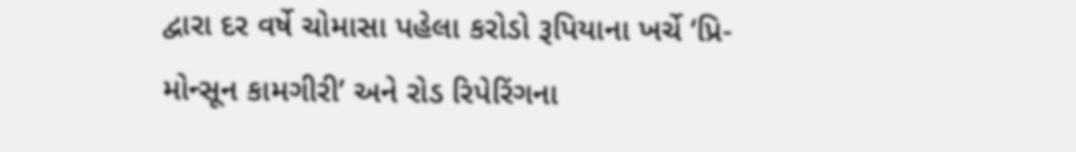દ્વારા દર વર્ષે ચોમાસા પહેલા કરોડો રૂપિયાના ખર્ચે ‘પ્રિ-મોન્સૂન કામગીરી’ અને રોડ રિપેરિંગના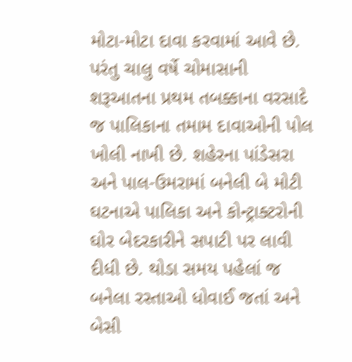મોટા-મોટા દાવા કરવામાં આવે છે. પરંતુ ચાલુ વર્ષે ચોમાસાની શરૂઆતના પ્રથમ તબક્કાના વરસાદે જ પાલિકાના તમામ દાવાઓની પોલ ખોલી નાખી છે. શહેરના પાંડેસરા અને પાલ-ઉમરામાં બનેલી બે મોટી ઘટનાએ પાલિકા અને કોન્ટ્રાક્ટરોની ઘોર બેદરકારીને સપાટી પર લાવી દીધી છે. થોડા સમય પહેલાં જ બનેલા રસ્તાઓ ધોવાઈ જતાં અને બેસી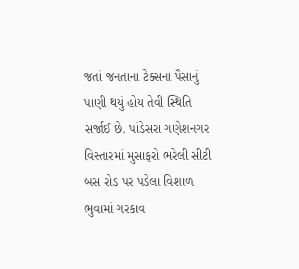જતાં જનતાના ટેક્સના પૈસાનું પાણી થયું હોય તેવી સ્થિતિ સર્જાઈ છે. પાંડેસરા ગણેશનગર વિસ્તારમાં મુસાફરો ભરેલી સીટી બસ રોડ પર પડેલા વિશાળ ભુવામાં ગરકાવ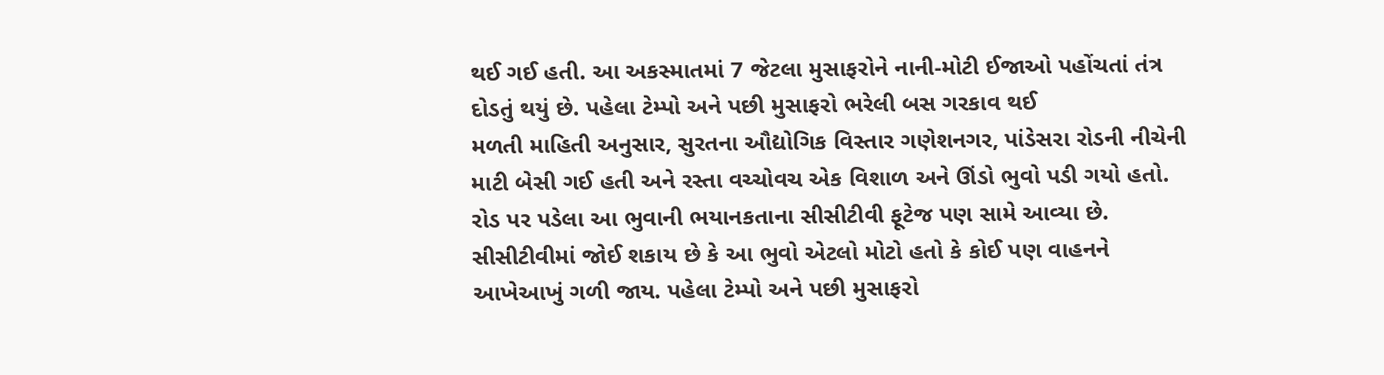થઈ ગઈ હતી. આ અકસ્માતમાં 7 જેટલા મુસાફરોને નાની-મોટી ઈજાઓ પહોંચતાં તંત્ર દોડતું થયું છે. પહેલા ટેમ્પો અને પછી મુસાફરો ભરેલી બસ ગરકાવ થઈ
મળતી માહિતી અનુસાર, સુરતના ઔદ્યોગિક વિસ્તાર ગણેશનગર, પાંડેસરા રોડની નીચેની માટી બેસી ગઈ હતી અને રસ્તા વચ્ચોવચ એક વિશાળ અને ઊંડો ભુવો પડી ગયો હતો. રોડ પર પડેલા આ ભુવાની ભયાનકતાના સીસીટીવી ફૂટેજ પણ સામે આવ્યા છે. સીસીટીવીમાં જોઈ શકાય છે કે આ ભુવો એટલો મોટો હતો કે કોઈ પણ વાહનને આખેઆખું ગળી જાય. પહેલા ટેમ્પો અને પછી મુસાફરો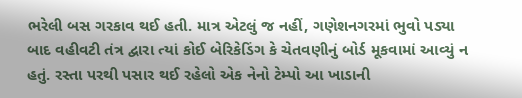ભરેલી બસ ગરકાવ થઈ હતી. માત્ર એટલું જ નહીં, ગણેશનગરમાં ભુવો પડ્યા બાદ વહીવટી તંત્ર દ્વારા ત્યાં કોઈ બેરિકેડિંગ કે ચેતવણીનું બોર્ડ મૂકવામાં આવ્યું ન હતું. રસ્તા પરથી પસાર થઈ રહેલો એક નેનો ટેમ્પો આ ખાડાની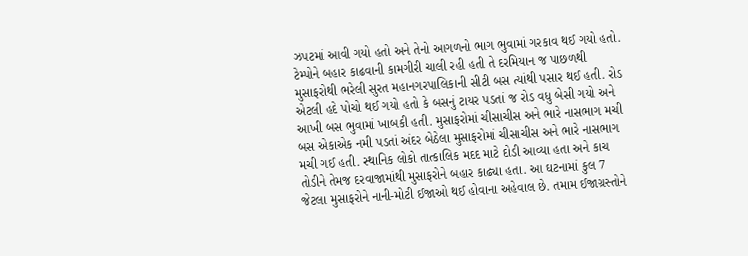ઝપટમાં આવી ગયો હતો અને તેનો આગળનો ભાગ ભુવામાં ગરકાવ થઈ ગયો હતો. ટેમ્પોને બહાર કાઢવાની કામગીરી ચાલી રહી હતી તે દરમિયાન જ પાછળથી મુસાફરોથી ભરેલી સુરત મહાનગરપાલિકાની સીટી બસ ત્યાંથી પસાર થઈ હતી. રોડ એટલી હદે પોચો થઈ ગયો હતો કે બસનું ટાયર પડતાં જ રોડ વધુ બેસી ગયો અને આખી બસ ભુવામાં ખાબકી હતી. મુસાફરોમાં ચીસાચીસ અને ભારે નાસભાગ મચી
બસ એકાએક નમી પડતાં અંદર બેઠેલા મુસાફરોમાં ચીસાચીસ અને ભારે નાસભાગ મચી ગઈ હતી. સ્થાનિક લોકો તાત્કાલિક મદદ માટે દોડી આવ્યા હતા અને કાચ તોડીને તેમજ દરવાજામાંથી મુસાફરોને બહાર કાઢ્યા હતા. આ ઘટનામાં કુલ 7 જેટલા મુસાફરોને નાની-મોટી ઈજાઓ થઈ હોવાના અહેવાલ છે. તમામ ઈજાગ્રસ્તોને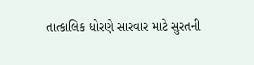તાત્કાલિક ધોરણે સારવાર માટે સુરતની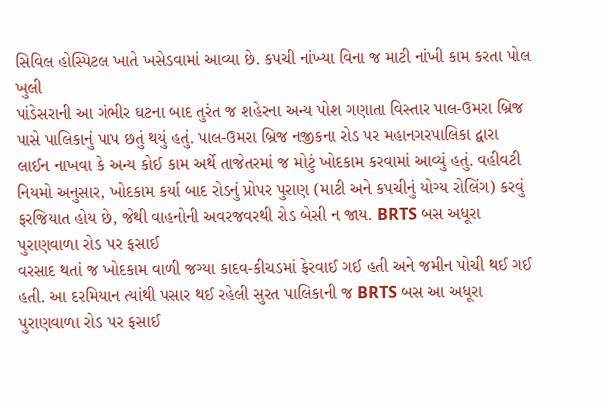સિવિલ હોસ્પિટલ ખાતે ખસેડવામાં આવ્યા છે. કપચી નાંખ્યા વિના જ માટી નાંખી કામ કરતા પોલ ખુલી
પાંડેસરાની આ ગંભીર ઘટના બાદ તુરંત જ શહેરના અન્ય પોશ ગણાતા વિસ્તાર પાલ-ઉમરા બ્રિજ પાસે પાલિકાનું પાપ છતું થયું હતું. પાલ-ઉમરા બ્રિજ નજીકના રોડ પર મહાનગરપાલિકા દ્વારા લાઈન નાખવા કે અન્ય કોઈ કામ અર્થે તાજેતરમાં જ મોટું ખોદકામ કરવામાં આવ્યું હતું. વહીવટી નિયમો અનુસાર, ખોદકામ કર્યા બાદ રોડનું પ્રોપર પુરાણ (માટી અને કપચીનું યોગ્ય રોલિંગ) કરવું ફરજિયાત હોય છે, જેથી વાહનોની અવરજવરથી રોડ બેસી ન જાય. BRTS બસ અધૂરા પુરાણવાળા રોડ પર ફસાઈ
વરસાદ થતાં જ ખોદકામ વાળી જગ્યા કાદવ-કીચડમાં ફેરવાઈ ગઈ હતી અને જમીન પોચી થઈ ગઈ હતી. આ દરમિયાન ત્યાંથી પસાર થઈ રહેલી સુરત પાલિકાની જ BRTS બસ આ અધૂરા પુરાણવાળા રોડ પર ફસાઈ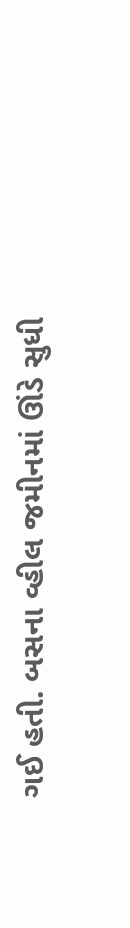ગઈ હતી. બસના વ્હીલ જમીનમાં ઊંડે સુધી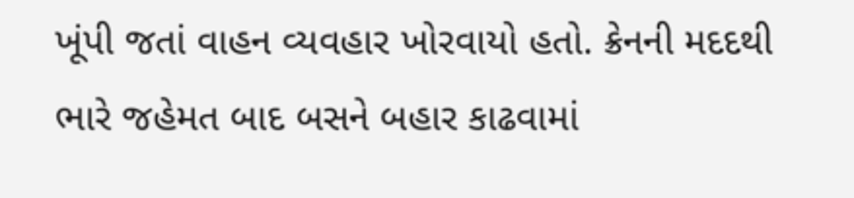ખૂંપી જતાં વાહન વ્યવહાર ખોરવાયો હતો. ક્રેનની મદદથી ભારે જહેમત બાદ બસને બહાર કાઢવામાં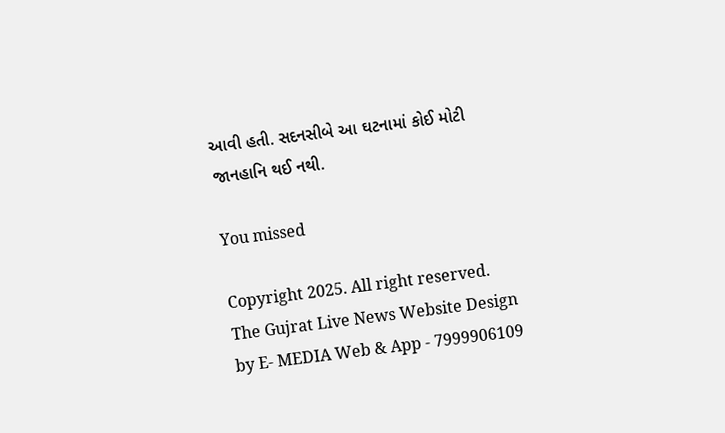આવી હતી. સદનસીબે આ ઘટનામાં કોઈ મોટી જાનહાનિ થઈ નથી.

You missed

Copyright 2025. All right reserved. The Gujrat Live News Website Design by E- MEDIA Web & App - 7999906109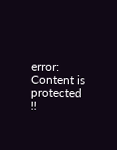error: Content is protected !!